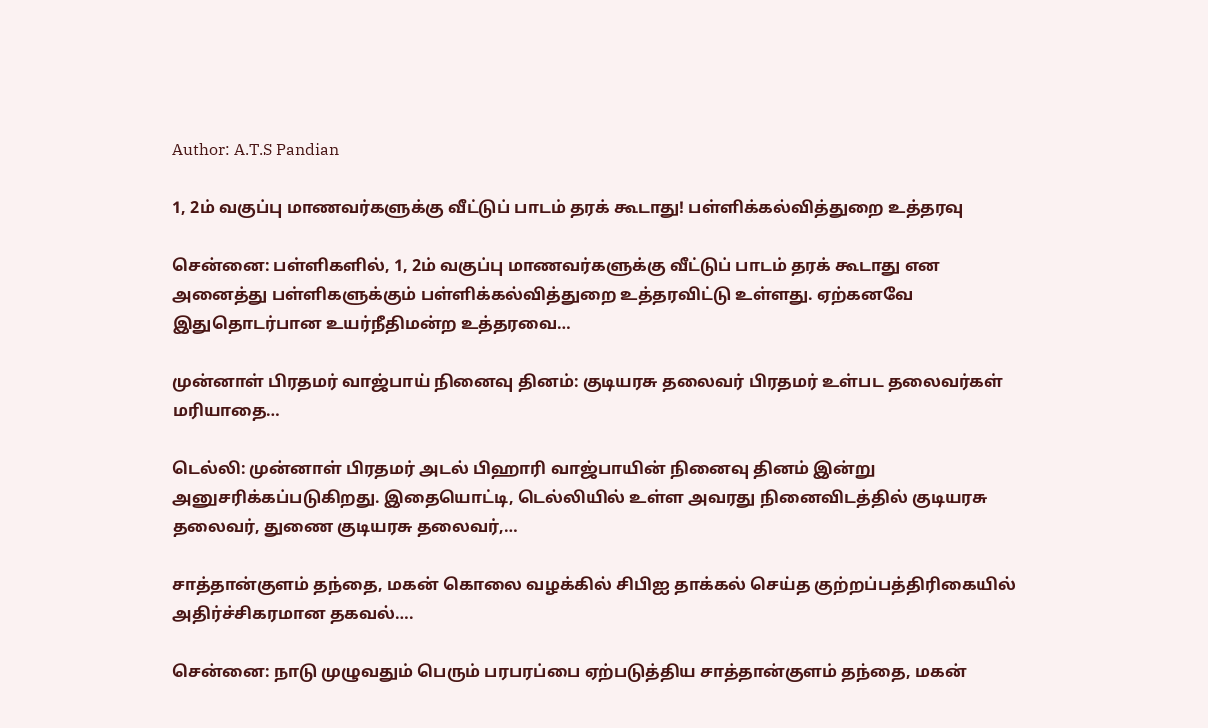Author: A.T.S Pandian

1, 2ம் வகுப்பு மாணவர்களுக்கு வீட்டுப் பாடம் தரக் கூடாது! பள்ளிக்கல்வித்துறை உத்தரவு

சென்னை: பள்ளிகளில், 1, 2ம் வகுப்பு மாணவர்களுக்கு வீட்டுப் பாடம் தரக் கூடாது என அனைத்து பள்ளிகளுக்கும் பள்ளிக்கல்வித்துறை உத்தரவிட்டு உள்ளது. ஏற்கனவே இதுதொடர்பான உயர்நீதிமன்ற உத்தரவை…

முன்னாள் பிரதமர் வாஜ்பாய் நினைவு தினம்: குடியரசு தலைவர் பிரதமர் உள்பட தலைவர்கள் மரியாதை…

டெல்லி: முன்னாள் பிரதமர் அடல் பிஹாரி வாஜ்பாயின் நினைவு தினம் இன்று அனுசரிக்கப்படுகிறது. இதையொட்டி, டெல்லியில் உள்ள அவரது நினைவிடத்தில் குடியரசு தலைவர், துணை குடியரசு தலைவர்,…

சாத்தான்குளம் தந்தை, மகன் கொலை வழக்கில் சிபிஐ தாக்கல் செய்த குற்றப்பத்திரிகையில் அதிர்ச்சிகரமான தகவல்….

சென்னை: நாடு முழுவதும் பெரும் பரபரப்பை ஏற்படுத்திய சாத்தான்குளம் தந்தை, மகன்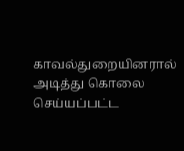காவல்துறையினரால் அடித்து கொலை செய்யப்பட்ட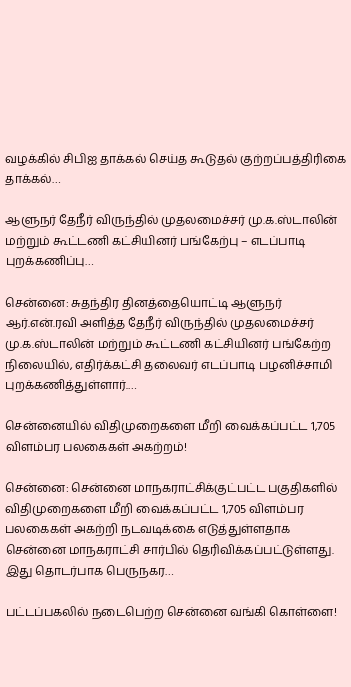வழக்கில் சிபிஐ தாக்கல் செய்த கூடுதல் குற்றப்பத்திரிகை தாக்கல்…

ஆளுநர் தேநீர் விருந்தில் முதலமைச்சர் மு.க.ஸ்டாலின் மற்றும் கூட்டணி கட்சியினர் பங்கேற்பு – எடப்பாடி புறக்கணிப்பு…

சென்னை: சுதந்திர தினத்தையொட்டி ஆளுநர் ஆர்.என்.ரவி அளித்த தேநீர் விருந்தில் முதலமைச்சர் மு.க.ஸ்டாலின் மற்றும் கூட்டணி கட்சியினர் பங்கேற்ற நிலையில், எதிர்க்கட்சி தலைவர் எடப்பாடி பழனிச்சாமி புறக்கணித்துள்ளார்.…

சென்னையில் விதிமுறைகளை மீறி வைக்கப்பட்ட 1,705 விளம்பர பலகைகள் அகற்றம்!

சென்னை: சென்னை மாநகராட்சிக்குட்பட்ட பகுதிகளில் விதிமுறைகளை மீறி வைக்கப்பட்ட 1,705 விளம்பர பலகைகள் அகற்றி நடவடிக்கை எடுத்துள்ளதாக சென்னை மாநகராட்சி சார்பில் தெரிவிக்கப்பட்டுள்ளது. இது தொடர்பாக பெருநகர…

பட்டப்பகலில் நடைபெற்ற சென்னை வங்கி கொள்ளை!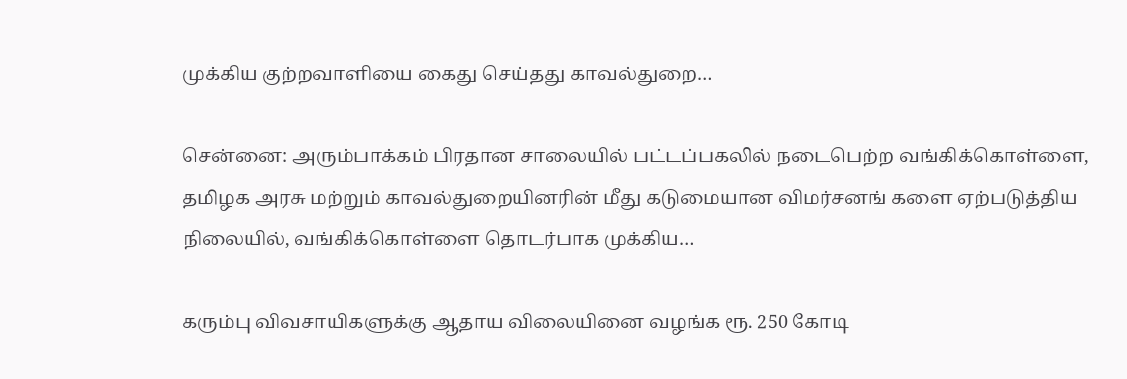முக்கிய குற்றவாளியை கைது செய்தது காவல்துறை…

சென்னை: அரும்பாக்கம் பிரதான சாலையில் பட்டப்பகலில் நடைபெற்ற வங்கிக்கொள்ளை, தமிழக அரசு மற்றும் காவல்துறையினரின் மீது கடுமையான விமர்சனங் களை ஏற்படுத்திய நிலையில், வங்கிக்கொள்ளை தொடர்பாக முக்கிய…

கரும்பு விவசாயிகளுக்கு ஆதாய விலையினை வழங்க ரூ. 250 கோடி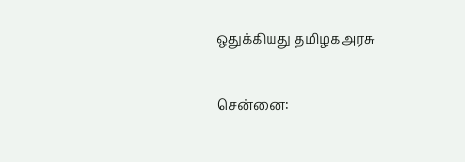ஒதுக்கியது தமிழகஅரசு

சென்னை: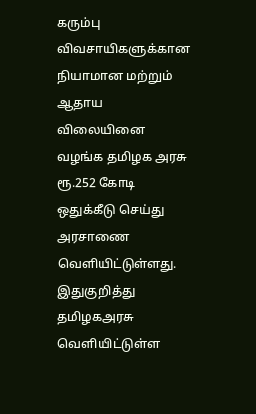கரும்பு விவசாயிகளுக்கான நியாமான மற்றும் ஆதாய விலையினை வழங்க தமிழக அரசு ரூ.252 கோடி ஒதுக்கீடு செய்து அரசாணை வெளியிட்டுள்ளது. இதுகுறித்து தமிழகஅரசு வெளியிட்டுள்ள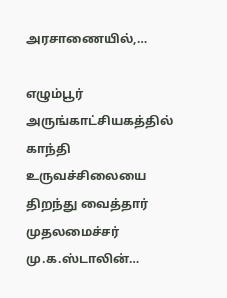அரசாணையில்,…

எழும்பூர் அருங்காட்சியகத்தில் காந்தி உருவச்சிலையை திறந்து வைத்தார் முதலமைச்சர் மு.க.ஸ்டாலின்…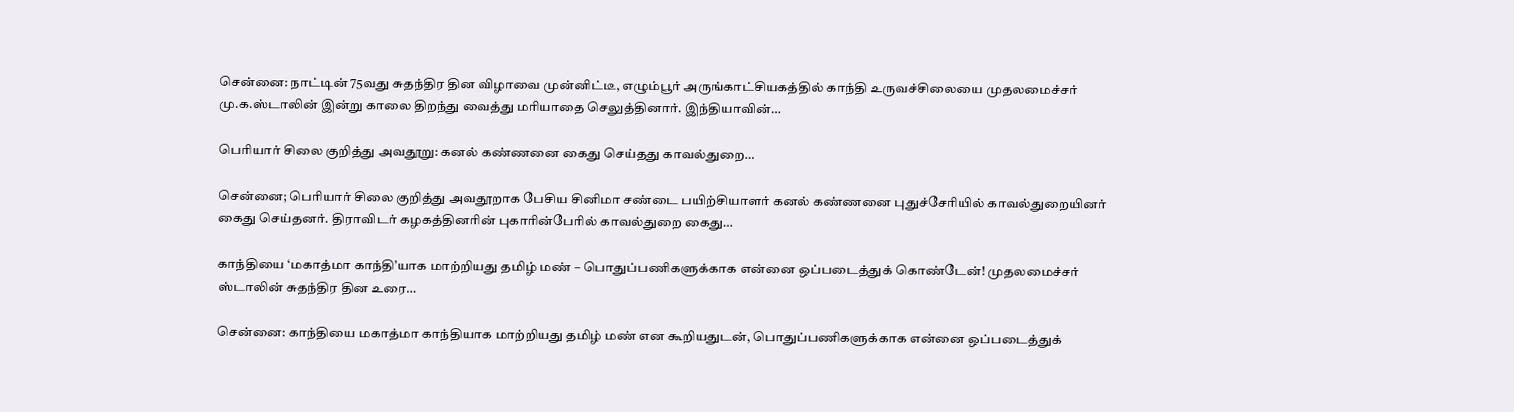சென்னை: நாட்டின் 75வது சுதந்திர தின விழாவை முன்னிட்டீ, எழும்பூர் அருங்காட்சியகத்தில் காந்தி உருவச்சிலையை முதலமைச்சர் மு.க.ஸ்டாலின் இன்று காலை திறந்து வைத்து மரியாதை செலுத்தினார். இந்தியாவின்…

பெரியார் சிலை குறித்து அவதூறு: கனல் கண்ணனை கைது செய்தது காவல்துறை…

சென்னை; பெரியார் சிலை குறித்து அவதூறாக பேசிய சினிமா சண்டை பயிற்சியாளர் கனல் கண்ணனை புதுச்சேரியில் காவல்துறையினர் கைது செய்தனர். திராவிடர் கழகத்தினரின் புகாரின்பேரில் காவல்துறை கைது…

காந்தியை ‘மகாத்மா காந்தி’யாக மாற்றியது தமிழ் மண் – பொதுப்பணிகளுக்காக என்னை ஒப்படைத்துக் கொண்டேன்! முதலமைச்சர் ஸ்டாலின் சுதந்திர தின உரை…

சென்னை: காந்தியை மகாத்மா காந்தியாக மாற்றியது தமிழ் மண் என கூறியதுடன், பொதுப்பணிகளுக்காக என்னை ஒப்படைத்துக்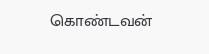கொண்டவன்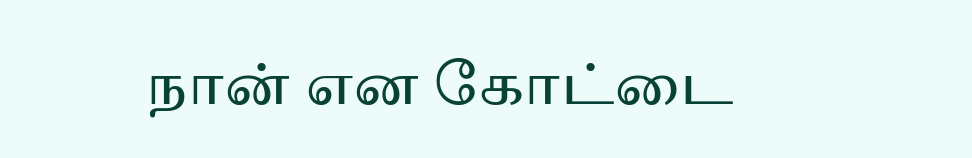நான் என கோட்டை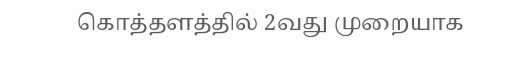கொத்தளத்தில் 2வது முறையாக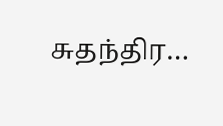சுதந்திர…